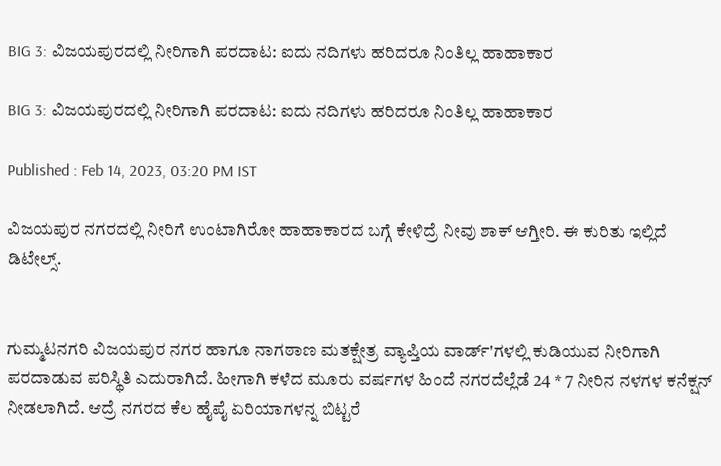BIG 3: ವಿಜಯಪುರದಲ್ಲಿ ನೀರಿಗಾಗಿ ಪರದಾಟ: ಐದು ನದಿಗಳು ಹರಿದರೂ ನಿಂತಿಲ್ಲ ಹಾಹಾಕಾರ

BIG 3: ವಿಜಯಪುರದಲ್ಲಿ ನೀರಿಗಾಗಿ ಪರದಾಟ: ಐದು ನದಿಗಳು ಹರಿದರೂ ನಿಂತಿಲ್ಲ ಹಾಹಾಕಾರ

Published : Feb 14, 2023, 03:20 PM IST

ವಿಜಯಪುರ ನಗರದಲ್ಲಿ ನೀರಿಗೆ ಉಂಟಾಗಿರೋ ಹಾಹಾಕಾರದ ಬಗ್ಗೆ ಕೇಳಿದ್ರೆ ನೀವು ಶಾಕ್ ಆಗ್ತೀರಿ‌. ಈ ಕುರಿತು ಇಲ್ಲಿದೆ ಡಿಟೇಲ್ಸ್.


ಗುಮ್ಮಟನಗರಿ ವಿಜಯಪುರ ನಗರ ಹಾಗೂ ನಾಗಠಾಣ ಮತಕ್ಷೇತ್ರ ವ್ಯಾಪ್ತಿಯ ವಾರ್ಡ್'ಗಳಲ್ಲಿ ಕುಡಿಯುವ ನೀರಿಗಾಗಿ ಪರದಾಡುವ ಪರಿಸ್ಥಿತಿ ಎದುರಾಗಿದೆ. ಹೀಗಾಗಿ ಕಳೆದ ಮೂರು ವರ್ಷಗಳ ಹಿಂದೆ ನಗರದೆಲ್ಲೆಡೆ 24 * 7 ನೀರಿನ ನಳಗಳ ಕನೆಕ್ಷನ್‌ ನೀಡಲಾಗಿದೆ. ಆದ್ರೆ ನಗರದ ಕೆಲ ಹೈಪೈ ಏರಿಯಾಗಳನ್ನ ಬಿಟ್ಟರೆ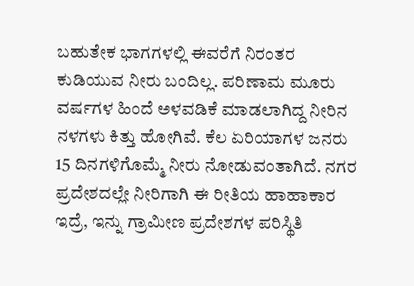ಬಹುತೇಕ ಭಾಗಗಳಲ್ಲಿ ಈವರೆಗೆ ನಿರಂತರ ಕುಡಿಯುವ ನೀರು ಬಂದಿಲ್ಲ. ಪರಿಣಾಮ ಮೂರು ವರ್ಷಗಳ ಹಿಂದೆ ಅಳವಡಿಕೆ ಮಾಡಲಾಗಿದ್ದ ನೀರಿನ ನಳಗಳು ಕಿತ್ತು ಹೋಗಿವೆ. ಕೆಲ ಏರಿಯಾಗಳ ಜನರು 15 ದಿನಗಳಿಗೊಮ್ಮೆ ನೀರು ನೋಡುವಂತಾಗಿದೆ. ನಗರ ಪ್ರದೇಶದಲ್ಲೇ ನೀರಿಗಾಗಿ ಈ ರೀತಿಯ ಹಾಹಾಕಾರ ಇದ್ರೆ, ಇನ್ನು ಗ್ರಾಮೀಣ ಪ್ರದೇಶಗಳ ಪರಿಸ್ಥಿತಿ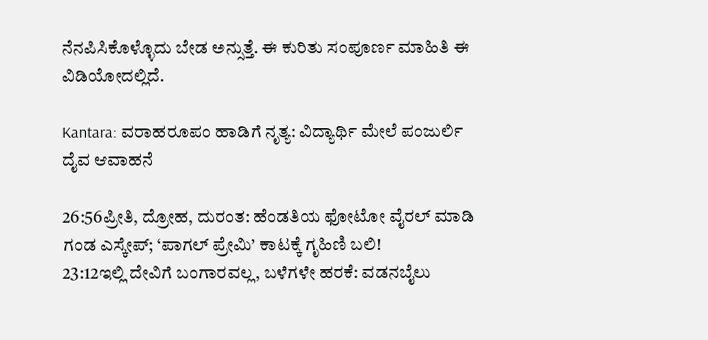ನೆನಪಿಸಿಕೊಳ್ಳೊದು ಬೇಡ ಅನ್ಸುತ್ತೆ. ಈ ಕುರಿತು ಸಂಪೂರ್ಣ ಮಾಹಿತಿ ಈ ವಿಡಿಯೋದಲ್ಲಿದೆ‌.

Kantara: ವರಾಹರೂಪಂ ಹಾಡಿಗೆ ನೃತ್ಯ: ವಿದ್ಯಾರ್ಥಿ ಮೇಲೆ ಪಂಜುರ್ಲಿ ದೈವ ಆವಾಹನೆ

26:56ಪ್ರೀತಿ, ದ್ರೋಹ, ದುರಂತ: ಹೆಂಡತಿಯ ಫೋಟೋ ವೈರಲ್ ಮಾಡಿ ಗಂಡ ಎಸ್ಕೇಪ್; ‘ಪಾಗಲ್ ಪ್ರೇಮಿ’ ಕಾಟಕ್ಕೆ ಗೃಹಿಣಿ ಬಲಿ!
23:12ಇಲ್ಲಿ ದೇವಿಗೆ ಬಂಗಾರವಲ್ಲ, ಬಳೆಗಳೇ ಹರಕೆ: ವಡನಬೈಲು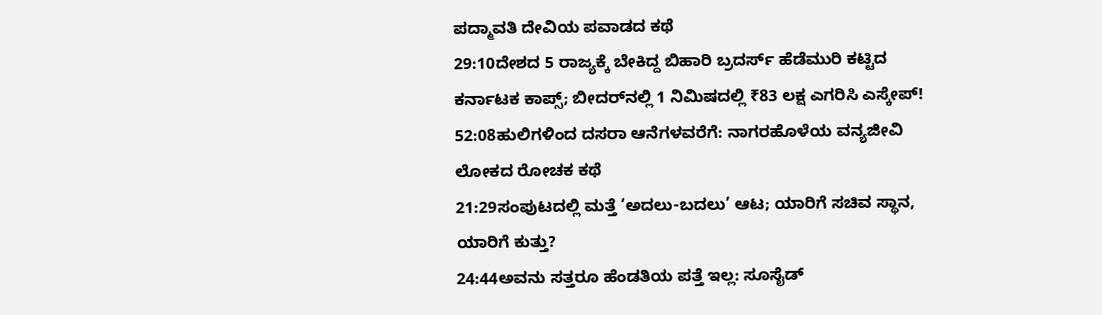ಪದ್ಮಾವತಿ ದೇವಿಯ ಪವಾಡದ ಕಥೆ
29:10ದೇಶದ 5 ರಾಜ್ಯಕ್ಕೆ ಬೇಕಿದ್ದ ಬಿಹಾರಿ ಬ್ರದರ್ಸ್ ಹೆಡೆಮುರಿ ಕಟ್ಟಿದ ಕರ್ನಾಟಕ ಕಾಪ್ಸ್; ಬೀದರ್‌ನಲ್ಲಿ 1 ನಿಮಿಷದಲ್ಲಿ ₹83 ಲಕ್ಷ ಎಗರಿಸಿ ಎಸ್ಕೇಪ್!
52:08ಹುಲಿಗಳಿಂದ ದಸರಾ ಆನೆಗಳವರೆಗೆ: ನಾಗರಹೊಳೆಯ ವನ್ಯಜೀವಿ ಲೋಕದ ರೋಚಕ ಕಥೆ
21:29ಸಂಪುಟದಲ್ಲಿ ಮತ್ತೆ ‘ಅದಲು-ಬದಲು’ ಆಟ; ಯಾರಿಗೆ ಸಚಿವ ಸ್ಥಾನ, ಯಾರಿಗೆ ಕುತ್ತು?
24:44ಅವನು ಸತ್ತರೂ ಹೆಂಡತಿಯ ಪತ್ತೆ ಇಲ್ಲ: ಸೂಸೈಡ್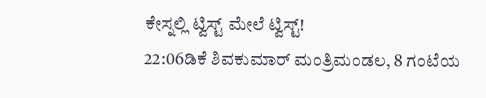ಕೇಸ್ನಲ್ಲಿ ಟ್ವಿಸ್ಟ್ ಮೇಲೆ ಟ್ವಿಸ್ಟ್!
22:06ಡಿಕೆ ಶಿವಕುಮಾರ್ ಮಂತ್ರಿಮಂಡಲ, 8 ಗಂಟೆಯ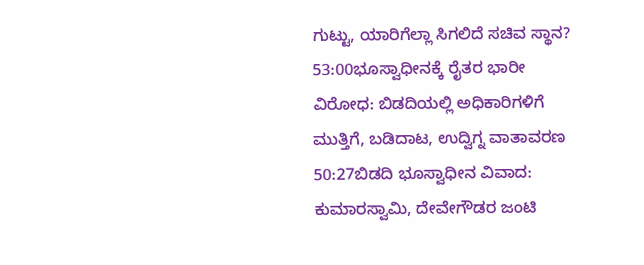ಗುಟ್ಟು, ಯಾರಿಗೆಲ್ಲಾ ಸಿಗಲಿದೆ ಸಚಿವ ಸ್ಥಾನ?
53:00ಭೂಸ್ವಾಧೀನಕ್ಕೆ ರೈತರ ಭಾರೀ ವಿರೋಧ: ಬಿಡದಿಯಲ್ಲಿ ಅಧಿಕಾರಿಗಳಿಗೆ ಮುತ್ತಿಗೆ, ಬಡಿದಾಟ, ಉದ್ವಿಗ್ನ ವಾತಾವರಣ
50:27ಬಿಡದಿ ಭೂಸ್ವಾಧೀನ ವಿವಾದ: ಕುಮಾರಸ್ವಾಮಿ, ದೇವೇಗೌಡರ ಜಂಟಿ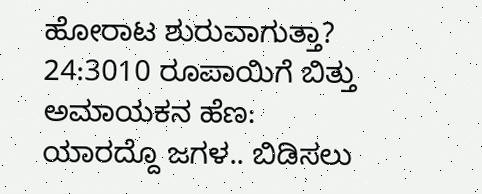ಹೋರಾಟ ಶುರುವಾಗುತ್ತಾ?
24:3010 ರೂಪಾಯಿಗೆ ಬಿತ್ತು ಅಮಾಯಕನ ಹೆಣ: ಯಾರದ್ದೊ ಜಗಳ.. ಬಿಡಿಸಲು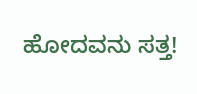ಹೋದವನು ಸತ್ತ!